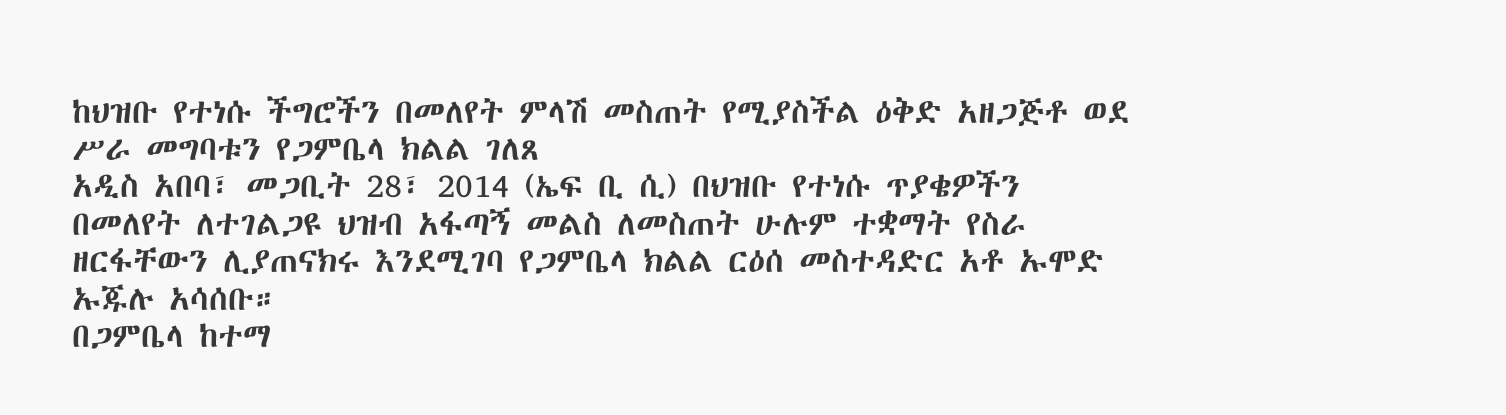ከህዝቡ የተነሱ ችግሮችን በመለየት ምላሽ መስጠት የሚያስችል ዕቅድ አዘጋጅቶ ወደ ሥራ መግባቱን የጋምቤላ ክልል ገለጸ
አዲስ አበባ፣ መጋቢት 28፣ 2014 (ኤፍ ቢ ሲ) በህዝቡ የተነሱ ጥያቄዎችን በመለየት ለተገልጋዩ ህዝብ አፋጣኝ መልስ ለመስጠት ሁሉም ተቋማት የስራ ዘርፋቸውን ሊያጠናክሩ እንደሚገባ የጋምቤላ ክልል ርዕሰ መስተዳድር አቶ ኡሞድ ኡጁሉ አሳሰቡ።
በጋምቤላ ከተማ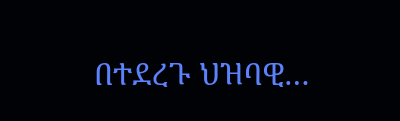በተደረጉ ህዝባዊ…